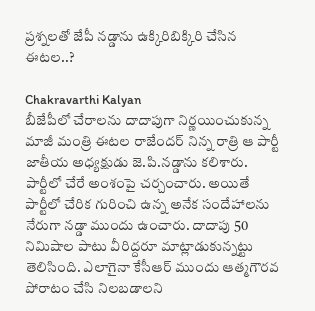ప్రశ్నలతో జేపీ నడ్డాను ఉక్కిరిబిక్కిరి చేసిన ఈటల..?

Chakravarthi Kalyan
బీజేపీలో చేరాలను దాదాపుగా నిర్ణయించుకున్న మాజీ మంత్రి ఈటల రాజేందర్ నిన్న రాత్రి ఆ పార్టీ జాతీయ అధ్యక్షుడు జె.పి.నడ్డాను కలిశారు. పార్టీలో చేరే అంశంపై చర్చంచారు. అయితే పార్టీలో చేరిక గురించి ఉన్న అనేక సందేహాలను నేరుగా నడ్డా ముందు ఉంచారు. దాదాపు 50 నిమిషాల పాటు వీరిద్దరూ మాట్లాడుకున్నట్టు తెలిసింది. ఎలాగైనా కేసీఆర్‌ ముందు ఆత్మగౌరవ పోరాటం చేసి నిలబడాలని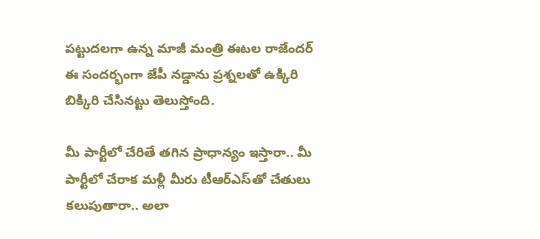పట్టుదలగా ఉన్న మాజీ మంత్రి ఈటల రాజేందర్ ఈ సందర్భంగా జేపీ నడ్డాను ప్రశ్నలతో ఉక్కిరి బిక్కిరి చేసినట్టు తెలుస్తోంది.

మీ పార్టీలో చేరితే తగిన ప్రాధాన్యం ఇస్తారా.. మీ పార్టీలో చేరాక మళ్లీ మీరు టీఆర్ఎస్‌తో చేతులు కలుపుతారా.. అలా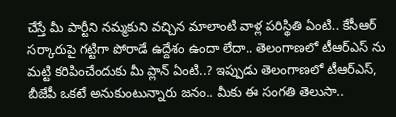చేస్తే మీ పార్టీని నమ్మకుని వచ్చిన మాలాంటి వాళ్ల పరిస్థితి ఏంటి.. కేసీఆర్ సర్కారుపై గట్టిగా పోరాడే ఉద్దేశం ఉందా లేదా.. తెలంగాణలో టీఆర్ఎస్‌ ను మట్టి కరిపించేందుకు మీ ప్లాన్ ఏంటి..? ఇప్పుడు తెలంగాణలో టీఆర్ఎస్, బీజేపీ ఒకటే అనుకుంటున్నారు జనం.. మీకు ఈ సంగతి తెలుసా..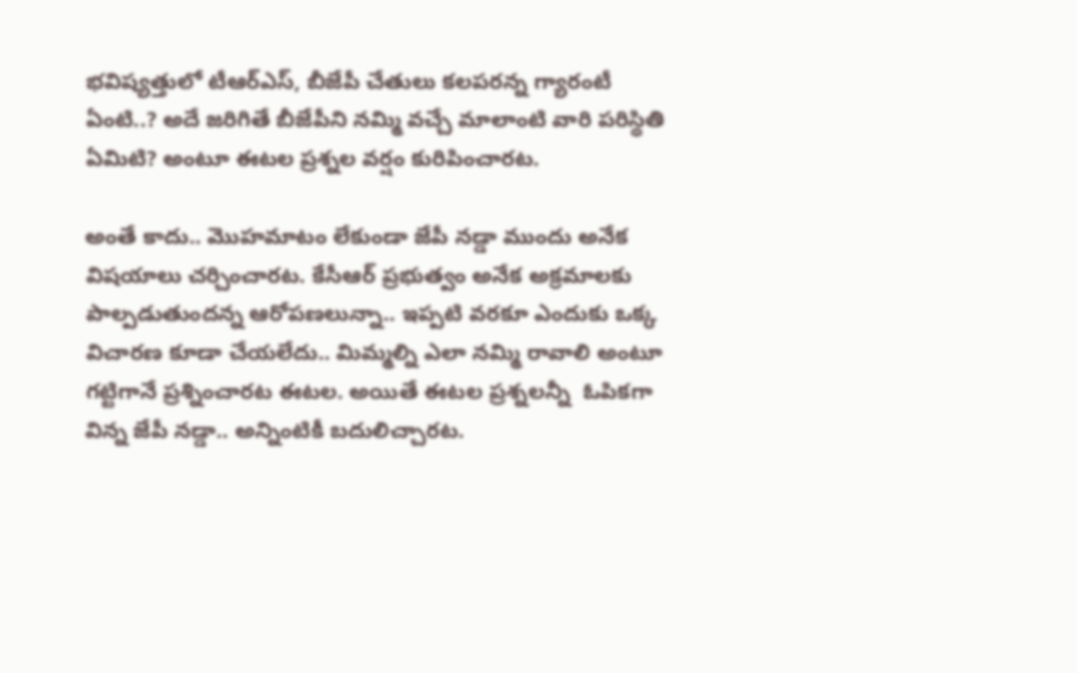భవిష్యత్తులో టీఆర్ఎస్, బీజేపీ చేతులు కలపరన్న గ్యారంటీ ఏంటి..? అదే జరిగితే బీజేపీని నమ్మి వచ్చే మాలాంటి వారి పరిస్థితి ఏమిటి? అంటూ ఈటల ప్రశ్నల వర్షం కురిపించారట.

అంతే కాదు.. మొహమాటం లేకుండా జేపీ నడ్డా ముందు అనేక విషయాలు చర్చించారట. కేసీఆర్ ప్రభుత్వం అనేక అక్రమాలకు పాల్పడుతుందన్న ఆరోపణలున్నా.. ఇప్పటి వరకూ ఎందుకు ఒక్క విచారణ కూడా చేయలేదు.. మిమ్మల్ని ఎలా నమ్మి రావాలి అంటూ గట్టిగానే ప్రశ్నించారట ఈటల. అయితే ఈటల ప్రశ్నలన్నీ  ఓపికగా విన్న జేపీ నడ్డా.. అన్నింటికీ బదులిచ్చారట.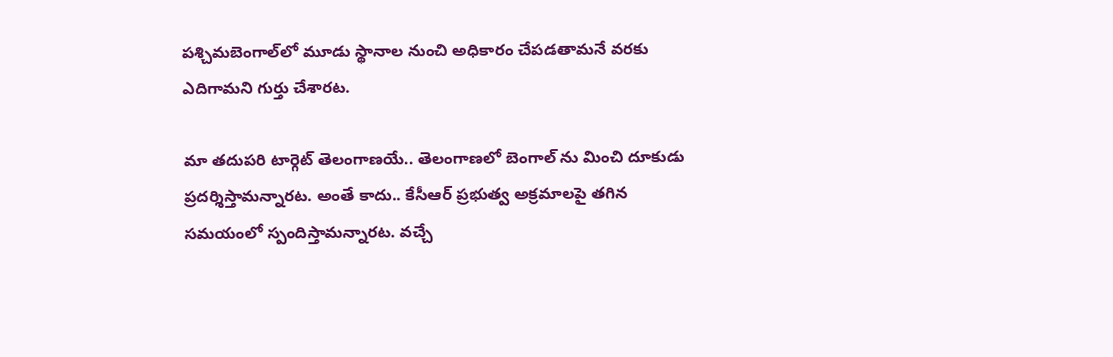పశ్చిమబెంగాల్‌లో మూడు స్థానాల నుంచి అధికారం చేపడతామనే వరకు ఎదిగామని గుర్తు చేశారట.

మా తదుపరి టార్గెట్‌ తెలంగాణయే.. తెలంగాణలో బెంగాల్‌ ను మించి దూకుడు ప్రదర్శిస్తామన్నారట. అంతే కాదు.. కేసీఆర్ ప్రభుత్వ అక్రమాలపై తగిన సమయంలో స్పందిస్తామన్నారట. వచ్చే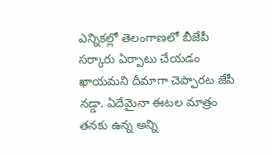ఎన్నికల్లో తెలంగాణలో బీజేపీ సర్కారు ఏర్పాటు చేయడం ఖాయమని దీమాగా చెప్పారట జేపీ నడ్డా. ఏదేమైనా ఈటల మాత్రం తనకు ఉన్న అన్ని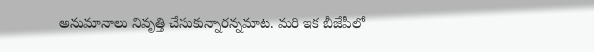అనుమానాలు నివృత్తి చేసుకున్నారన్నమాట. మరి ఇక బీజేపీలో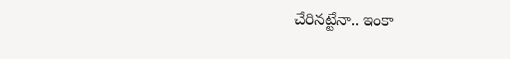చేరినట్టేనా.. ఇంకా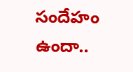సందేహం ఉందా..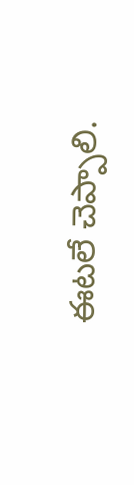ఈటలే చెప్పాలి.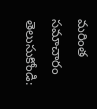మరింత సమాచారం తెలుసుకోండి: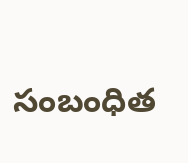సంబంధిత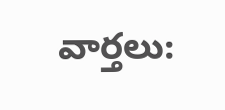వార్తలు: